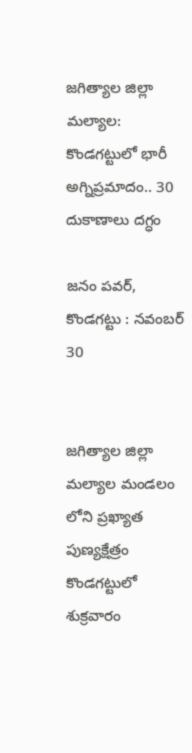జగిత్యాల జిల్లా మల్యాల: కొండగట్టులో భారీ అగ్నిప్రమాదం.. 30 దుకాణాలు దగ్ధం

జనం పవర్, కొండగట్టు : నవంబర్ 30


జగిత్యాల జిల్లా మల్యాల మండలం లోని ప్రఖ్యాత పుణ్యక్షేత్రం కొండగట్టులో శుక్రవారం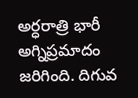అర్ధరాత్రి భారీ అగ్నిప్రమాదం జరిగింది. దిగువ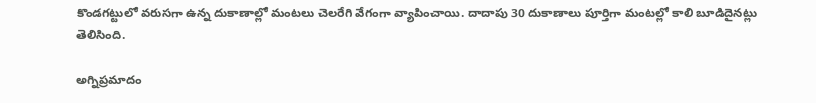కొండగట్టులో వరుసగా ఉన్న దుకాణాల్లో మంటలు చెలరేగి వేగంగా వ్యాపించాయి. దాదాపు 30 దుకాణాలు పూర్తిగా మంటల్లో కాలి బూడిదైనట్లు తెలిసింది.

అగ్నిప్రమాదం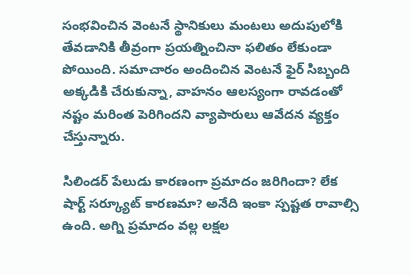సంభవించిన వెంటనే స్థానికులు మంటలు అదుపులోకి తేవడానికి తీవ్రంగా ప్రయత్నించినా ఫలితం లేకుండా పోయింది. సమాచారం అందించిన వెంటనే ఫైర్ సిబ్బంది అక్కడికి చేరుకున్నా, వాహనం ఆలస్యంగా రావడంతో నష్టం మరింత పెరిగిందని వ్యాపారులు ఆవేదన వ్యక్తం చేస్తున్నారు.

సిలిండర్ పేలుడు కారణంగా ప్రమాదం జరిగిందా? లేక షార్ట్ సర్క్యూట్ కారణమా? అనేది ఇంకా స్పష్టత రావాల్సి ఉంది. అగ్ని ప్రమాదం వల్ల లక్షల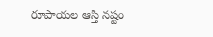రూపాయల ఆస్తి నష్టం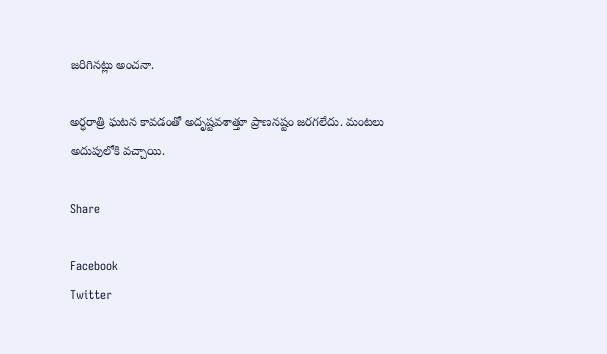జరిగినట్లు అంచనా.

అర్ధరాత్రి ఘటన కావడంతో అదృష్టవశాత్తూ ప్రాణనష్టం జరగలేదు. మంటలు అదుపులోకి వచ్చాయి.

Share

Facebook
Twitter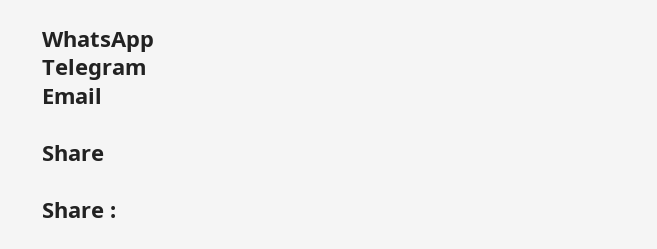WhatsApp
Telegram
Email

Share

Share :